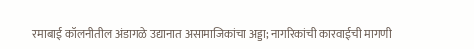रमाबाई कॉलनीतील अंडागळे उद्यानात असामाजिकांचा अड्डा; नागरिकांची कारवाईची मागणी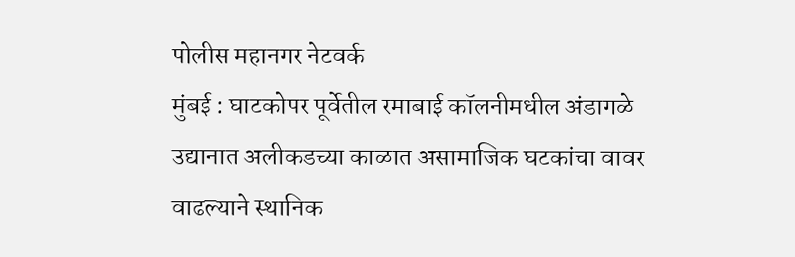पोलीस महानगर नेटवर्क
मुंबई : घाटकोपर पूर्वेतील रमाबाई कॉलनीमधील अंडागळे उद्यानात अलीकडच्या काळात असामाजिक घटकांचा वावर वाढल्याने स्थानिक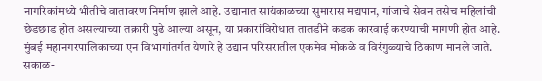नागरिकांमध्ये भीतीचे वातावरण निर्माण झाले आहे. उद्यानात सायंकाळच्या सुमारास मद्यपान, गांजाचे सेवन तसेच महिलांची छेडछाड होत असल्याच्या तक्रारी पुढे आल्या असून, या प्रकारांविरोधात तातडीने कडक कारवाई करण्याची मागणी होत आहे.
मुंबई महानगरपालिकाच्या एन विभागांतर्गत येणारे हे उद्यान परिसरातील एकमेव मोकळे व विरंगुळ्याचे ठिकाण मानले जाते. सकाळ-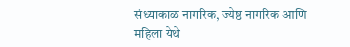संध्याकाळ नागरिक, ज्येष्ठ नागरिक आणि महिला येथे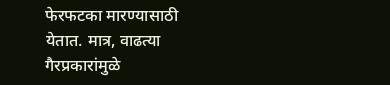फेरफटका मारण्यासाठी येतात. मात्र, वाढत्या गैरप्रकारांमुळे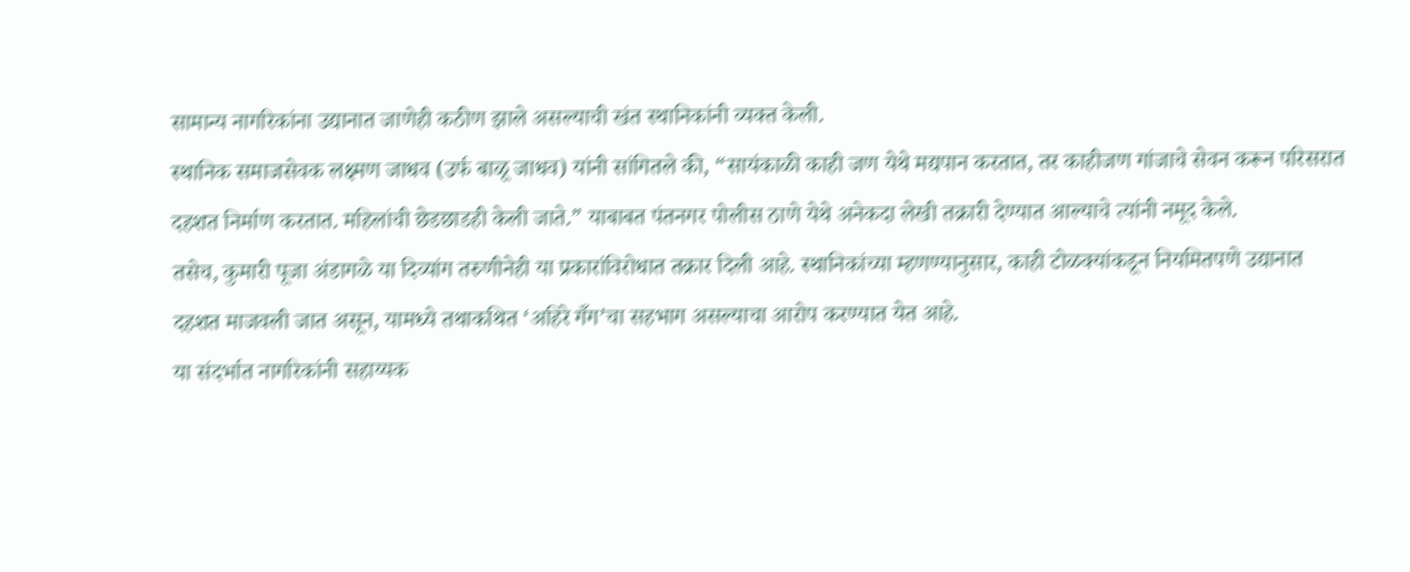सामान्य नागरिकांना उद्यानात जाणेही कठीण झाले असल्याची खंत स्थानिकांनी व्यक्त केली.
स्थानिक समाजसेवक लक्ष्मण जाधव (उर्फ बाळू जाधव) यांनी सांगितले की, “सायंकाळी काही जण येथे मद्यपान करतात, तर काहीजण गांजाचे सेवन करून परिसरात दहशत निर्माण करतात. महिलांची छेडछाडही केली जाते.” याबाबत पंतनगर पोलीस ठाणे येथे अनेकदा लेखी तक्रारी देण्यात आल्याचे त्यांनी नमूद केले.
तसेच, कुमारी पूजा अंडागळे या दिव्यांग तरुणीनेही या प्रकारांविरोधात तक्रार दिली आहे. स्थानिकांच्या म्हणण्यानुसार, काही टोळक्यांकडून नियमितपणे उद्यानात दहशत माजवली जात असून, यामध्ये तथाकथित ‘अहिरे गँग’चा सहभाग असल्याचा आरोप करण्यात येत आहे.
या संदर्भात नागरिकांनी सहाय्यक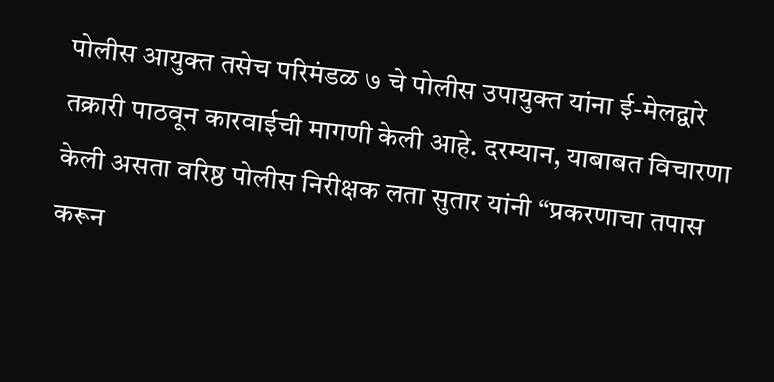पोलीस आयुक्त तसेच परिमंडळ ७ चे पोलीस उपायुक्त यांना ई-मेलद्वारे तक्रारी पाठवून कारवाईची मागणी केली आहे. दरम्यान, याबाबत विचारणा केली असता वरिष्ठ पोलीस निरीक्षक लता सुतार यांनी “प्रकरणाचा तपास करून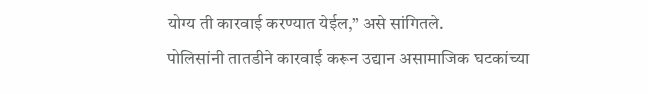योग्य ती कारवाई करण्यात येईल,” असे सांगितले.
पोलिसांनी तातडीने कारवाई करून उद्यान असामाजिक घटकांच्या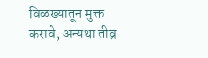विळख्यातून मुक्त करावे, अन्यथा तीव्र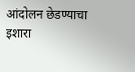आंदोलन छेडण्याचा इशारा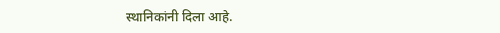स्थानिकांनी दिला आहे.